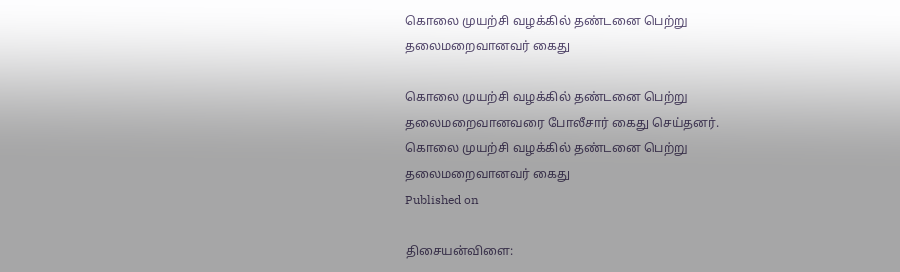கொலை முயற்சி வழக்கில் தண்டனை பெற்று தலைமறைவானவர் கைது

கொலை முயற்சி வழக்கில் தண்டனை பெற்று தலைமறைவானவரை போலீசார் கைது செய்தனர்.
கொலை முயற்சி வழக்கில் தண்டனை பெற்று தலைமறைவானவர் கைது
Published on

திசையன்விளை: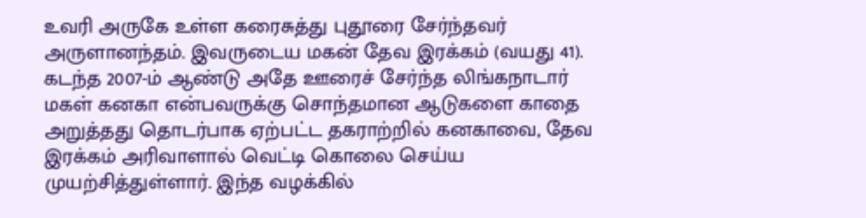உவரி அருகே உள்ள கரைசுத்து புதூரை சேர்ந்தவர் அருளானந்தம். இவருடைய மகன் தேவ இரக்கம் (வயது 41). கடந்த 2007-ம் ஆண்டு அதே ஊரைச் சேர்ந்த லிங்கநாடார் மகள் கனகா என்பவருக்கு சொந்தமான ஆடுகளை காதை அறுத்தது தொடர்பாக ஏற்பட்ட தகராற்றில் கனகாவை, தேவ இரக்கம் அரிவாளால் வெட்டி கொலை செய்ய முயற்சித்துள்ளார். இந்த வழக்கில்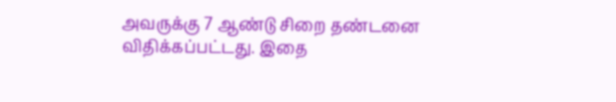அவருக்கு 7 ஆண்டு சிறை தண்டனை விதிக்கப்பட்டது. இதை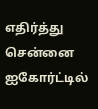எதிர்த்து சென்னை ஐகோர்ட்டில்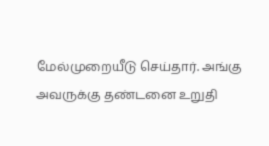மேல்முறையீடு செய்தார். அங்கு அவருக்கு தண்டனை உறுதி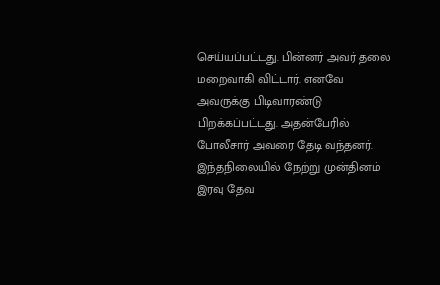செய்யப்பட்டது. பின்னர் அவர் தலை மறைவாகி விட்டார். எனவே அவருக்கு பிடிவாரண்டு பிறக்கப்பட்டது. அதன்பேரில் போலீசார் அவரை தேடி வந்தனர். இந்தநிலையில் நேற்று முன்தினம் இரவு தேவ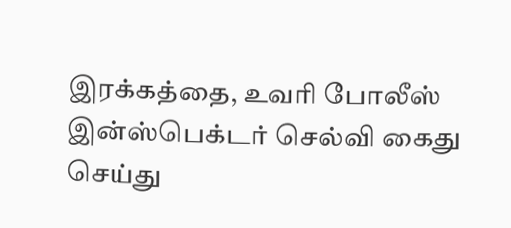இரக்கத்தை, உவரி போலீஸ் இன்ஸ்பெக்டர் செல்வி கைது செய்து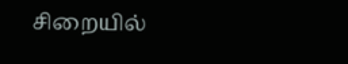சிறையில்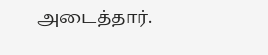அடைத்தார்.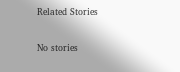Related Stories

No stories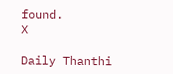found.
X

Daily Thanthi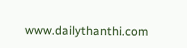www.dailythanthi.com